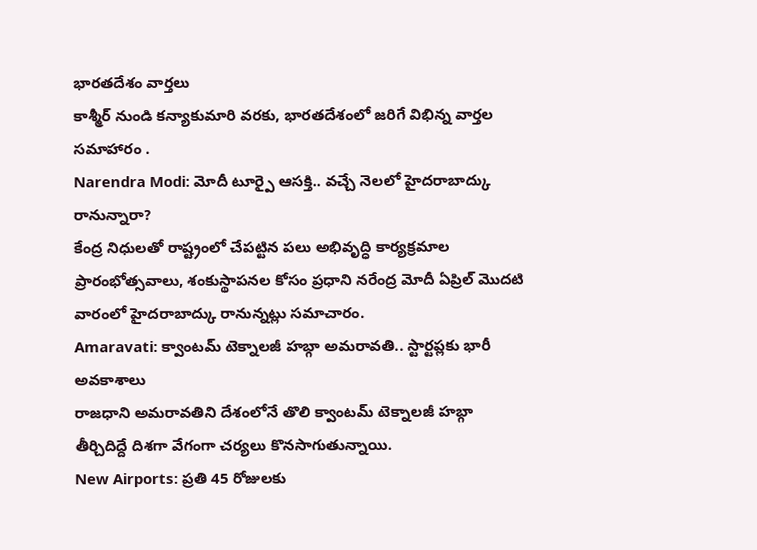భారతదేశం వార్తలు
కాశ్మీర్ నుండి కన్యాకుమారి వరకు, భారతదేశంలో జరిగే విభిన్న వార్తల సమాహారం .
Narendra Modi: మోదీ టూర్పై ఆసక్తి.. వచ్చే నెలలో హైదరాబాద్కు రానున్నారా?
కేంద్ర నిధులతో రాష్ట్రంలో చేపట్టిన పలు అభివృద్ధి కార్యక్రమాల ప్రారంభోత్సవాలు, శంకుస్థాపనల కోసం ప్రధాని నరేంద్ర మోదీ ఏప్రిల్ మొదటి వారంలో హైదరాబాద్కు రానున్నట్లు సమాచారం.
Amaravati: క్వాంటమ్ టెక్నాలజీ హబ్గా అమరావతి.. స్టార్టప్లకు భారీ అవకాశాలు
రాజధాని అమరావతిని దేశంలోనే తొలి క్వాంటమ్ టెక్నాలజీ హబ్గా తీర్చిదిద్దే దిశగా వేగంగా చర్యలు కొనసాగుతున్నాయి.
New Airports: ప్రతి 45 రోజులకు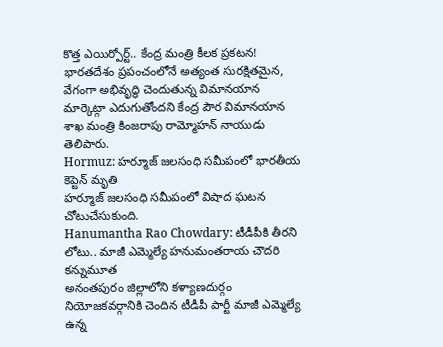కొత్త ఎయిర్పోర్ట్.. కేంద్ర మంత్రి కీలక ప్రకటన!
భారతదేశం ప్రపంచంలోనే అత్యంత సురక్షితమైన, వేగంగా అభివృద్ధి చెందుతున్న విమానయాన మార్కెట్గా ఎదుగుతోందని కేంద్ర పౌర విమానయాన శాఖ మంత్రి కింజరాపు రామ్మోహన్ నాయుడు తెలిపారు.
Hormuz: హర్మూజ్ జలసంధి సమీపంలో భారతీయ కెప్టెన్ మృతి
హర్మూజ్ జలసంధి సమీపంలో విషాద ఘటన చోటుచేసుకుంది.
Hanumantha Rao Chowdary: టీడీపీకి తీరని లోటు.. మాజీ ఎమ్మెల్యే హనుమంతరాయ చౌదరి కన్నుమూత
అనంతపురం జిల్లాలోని కళ్యాణదుర్గం నియోజకవర్గానికి చెందిన టీడీపీ పార్టీ మాజీ ఎమ్మెల్యే ఉన్న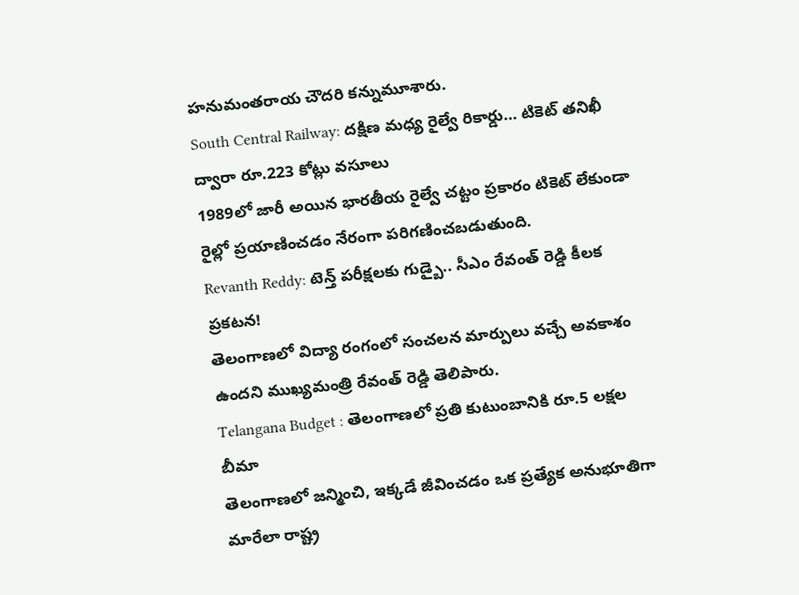హనుమంతరాయ చౌదరి కన్నుమూశారు.
South Central Railway: దక్షిణ మధ్య రైల్వే రికార్డు… టికెట్ తనిఖీ ద్వారా రూ.223 కోట్లు వసూలు
1989లో జారీ అయిన భారతీయ రైల్వే చట్టం ప్రకారం టికెట్ లేకుండా రైల్లో ప్రయాణించడం నేరంగా పరిగణించబడుతుంది.
Revanth Reddy: టెన్త్ పరీక్షలకు గుడ్బై.. సీఎం రేవంత్ రెడ్డి కీలక ప్రకటన!
తెలంగాణలో విద్యా రంగంలో సంచలన మార్పులు వచ్చే అవకాశం ఉందని ముఖ్యమంత్రి రేవంత్ రెడ్డి తెలిపారు.
Telangana Budget : తెలంగాణలో ప్రతి కుటుంబానికి రూ.5 లక్షల బీమా
తెలంగాణలో జన్మించి, ఇక్కడే జీవించడం ఒక ప్రత్యేక అనుభూతిగా మారేలా రాష్ట్ర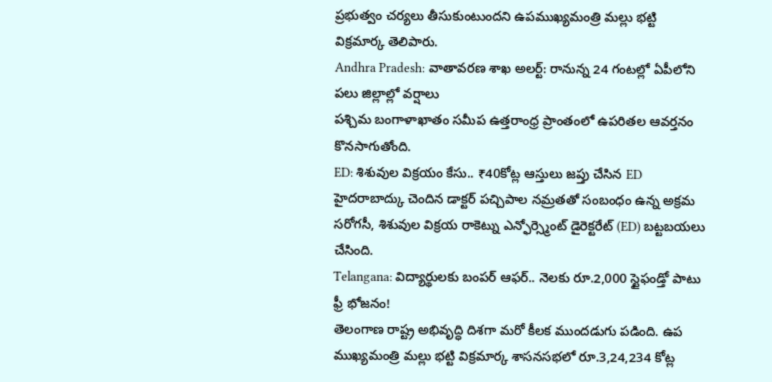ప్రభుత్వం చర్యలు తీసుకుంటుందని ఉపముఖ్యమంత్రి మల్లు భట్టి విక్రమార్క తెలిపారు.
Andhra Pradesh: వాతావరణ శాఖ అలర్ట్: రానున్న 24 గంటల్లో ఏపీలోని పలు జిల్లాల్లో వర్షాలు
పశ్చిమ బంగాళాఖాతం సమీప ఉత్తరాంధ్ర ప్రాంతంలో ఉపరితల ఆవర్తనం కొనసాగుతోంది.
ED: శిశువుల విక్రయం కేసు.. ₹40కోట్ల ఆస్తులు జప్తు చేసిన ED
హైదరాబాద్కు చెందిన డాక్టర్ పచ్చిపాల నమ్రతతో సంబంధం ఉన్న అక్రమ సరోగసీ, శిశువుల విక్రయ రాకెట్ను ఎన్ఫోర్స్మెంట్ డైరెక్టరేట్ (ED) బట్టబయలు చేసింది.
Telangana: విద్యార్థులకు బంపర్ ఆఫర్.. నెలకు రూ.2,000 స్టైఫండ్తో పాటు ఫ్రీ భోజనం!
తెలంగాణ రాష్ట్ర అభివృద్ధి దిశగా మరో కీలక ముందడుగు పడింది. ఉప ముఖ్యమంత్రి మల్లు భట్టి విక్రమార్క శాసనసభలో రూ.3,24,234 కోట్ల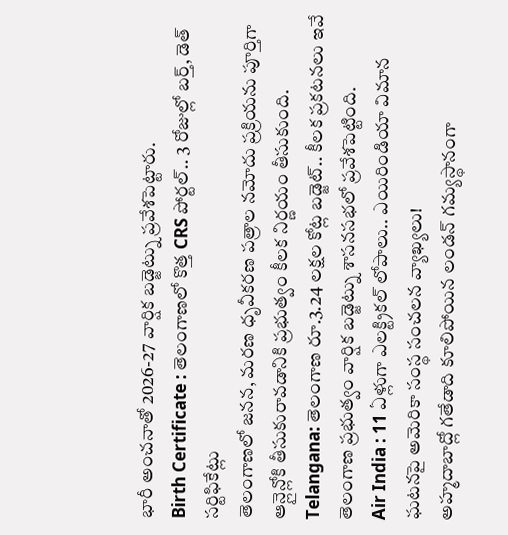భారీ అంచనాతో 2026-27 వార్షిక బడ్జెట్ను ప్రవేశపెట్టారు.
Birth Certificate : తెలంగాణలో కొత్త CRS పోర్టల్.. 3 రోజుల్లో బర్త్, డెత్ సర్టిఫికేట్లు
తెలంగాణలో జనన, మరణ ధృవీకరణ పత్రాల నమోదు ప్రక్రియను పూర్తిగా ఆన్లైన్లోకి తీసుకురావడానికి ప్రభుత్వం కీలక నిర్ణయం తీసుకుంది.
Telangana: తెలంగాణ రూ.3.24 లక్షల కోట్ల బడ్జెట్.. కీలక ప్రకటనలు ఇవే
తెలంగాణ ప్రభుత్వం వార్షిక బడ్జెట్ను శాసనసభలో ప్రవేశపెట్టింది.
Air India : 11 ఏళ్లుగా ఎలక్ట్రికల్ లోపాలు.. ఎయిరిండియా విమాన ఘటనపై అమెరికా సంస్థ సంచలన వ్యాఖ్యలు!
అహ్మదాబాద్లో గతేడాది కూలిపోయిన లండన్ గమ్యస్థానంగా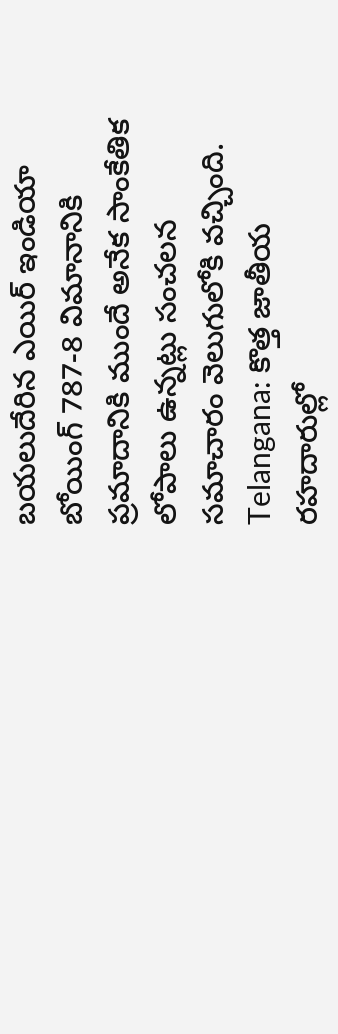బయలుదేరిన ఎయిర్ ఇండియా బోయింగ్ 787-8 విమానానికి ప్రమాదానికి ముందే అనేక సాంకేతిక లోపాలు ఉన్నట్లు సంచలన సమాచారం వెలుగులోకి వచ్చింది.
Telangana: కొత్త జాతీయ రహదారుల్లో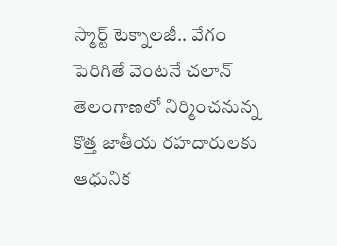స్మార్ట్ టెక్నాలజీ.. వేగం పెరిగితే వెంటనే చలాన్
తెలంగాణలో నిర్మించనున్న కొత్త జాతీయ రహదారులకు ఆధునిక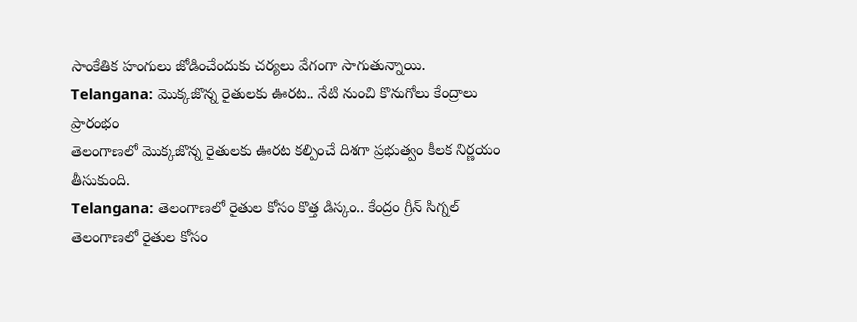సాంకేతిక హంగులు జోడించేందుకు చర్యలు వేగంగా సాగుతున్నాయి.
Telangana: మొక్కజొన్న రైతులకు ఊరట.. నేటి నుంచి కొనుగోలు కేంద్రాలు ప్రారంభం
తెలంగాణలో మొక్కజొన్న రైతులకు ఊరట కల్పించే దిశగా ప్రభుత్వం కీలక నిర్ణయం తీసుకుంది.
Telangana: తెలంగాణలో రైతుల కోసం కొత్త డిస్కం.. కేంద్రం గ్రీన్ సిగ్నల్
తెలంగాణలో రైతుల కోసం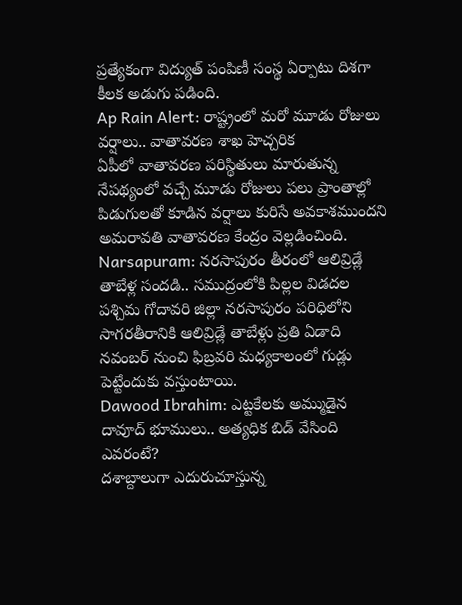ప్రత్యేకంగా విద్యుత్ పంపిణీ సంస్థ ఏర్పాటు దిశగా కీలక అడుగు పడింది.
Ap Rain Alert: రాష్ట్రంలో మరో మూడు రోజులు వర్షాలు.. వాతావరణ శాఖ హెచ్చరిక
ఏపీలో వాతావరణ పరిస్థితులు మారుతున్న నేపథ్యంలో వచ్చే మూడు రోజులు పలు ప్రాంతాల్లో పిడుగులతో కూడిన వర్షాలు కురిసే అవకాశముందని అమరావతి వాతావరణ కేంద్రం వెల్లడించింది.
Narsapuram: నరసాపురం తీరంలో ఆలివ్రిడ్లే తాబేళ్ల సందడి.. సముద్రంలోకి పిల్లల విడదల
పశ్చిమ గోదావరి జిల్లా నరసాపురం పరిధిలోని సాగరతీరానికి ఆలివ్రిడ్లే తాబేళ్లు ప్రతి ఏడాది నవంబర్ నుంచి ఫిబ్రవరి మధ్యకాలంలో గుడ్లు పెట్టేందుకు వస్తుంటాయి.
Dawood Ibrahim: ఎట్టకేలకు అమ్ముడైన దావూద్ భూములు.. అత్యధిక బిడ్ వేసింది ఎవరంటే?
దశాబ్దాలుగా ఎదురుచూస్తున్న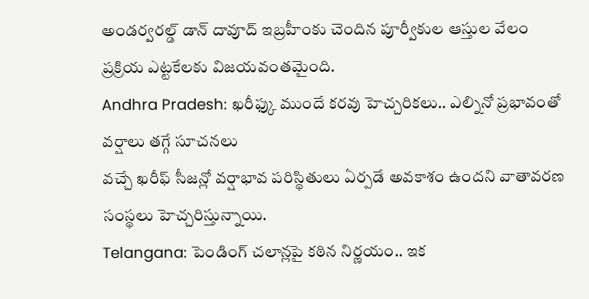అండర్వరల్డ్ డాన్ దావూద్ ఇబ్రహీంకు చెందిన పూర్వీకుల ఆస్తుల వేలం ప్రక్రియ ఎట్టకేలకు విజయవంతమైంది.
Andhra Pradesh: ఖరీఫ్కు ముందే కరవు హెచ్చరికలు.. ఎల్నినో ప్రభావంతో వర్షాలు తగ్గే సూచనలు
వచ్చే ఖరీఫ్ సీజన్లో వర్షాభావ పరిస్థితులు ఏర్పడే అవకాశం ఉందని వాతావరణ సంస్థలు హెచ్చరిస్తున్నాయి.
Telangana: పెండింగ్ చలాన్లపై కఠిన నిర్ణయం.. ఇక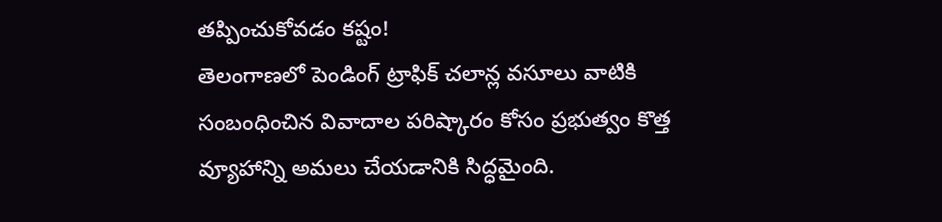తప్పించుకోవడం కష్టం!
తెలంగాణలో పెండింగ్ ట్రాఫిక్ చలాన్ల వసూలు వాటికి సంబంధించిన వివాదాల పరిష్కారం కోసం ప్రభుత్వం కొత్త వ్యూహాన్ని అమలు చేయడానికి సిద్ధమైంది.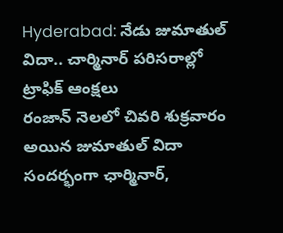Hyderabad: నేడు జుమాతుల్ విదా.. చార్మినార్ పరిసరాల్లో ట్రాఫిక్ ఆంక్షలు
రంజాన్ నెలలో చివరి శుక్రవారం అయిన జుమాతుల్ విదా సందర్భంగా ఛార్మినార్,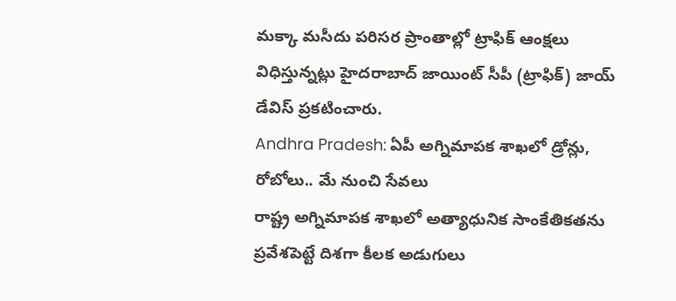మక్కా మసీదు పరిసర ప్రాంతాల్లో ట్రాఫిక్ ఆంక్షలు విధిస్తున్నట్లు హైదరాబాద్ జాయింట్ సీపీ (ట్రాఫిక్) జాయ్ డేవిస్ ప్రకటించారు.
Andhra Pradesh: ఏపీ అగ్నిమాపక శాఖలో డ్రోన్లు, రోబోలు.. మే నుంచి సేవలు
రాష్ట్ర అగ్నిమాపక శాఖలో అత్యాధునిక సాంకేతికతను ప్రవేశపెట్టే దిశగా కీలక అడుగులు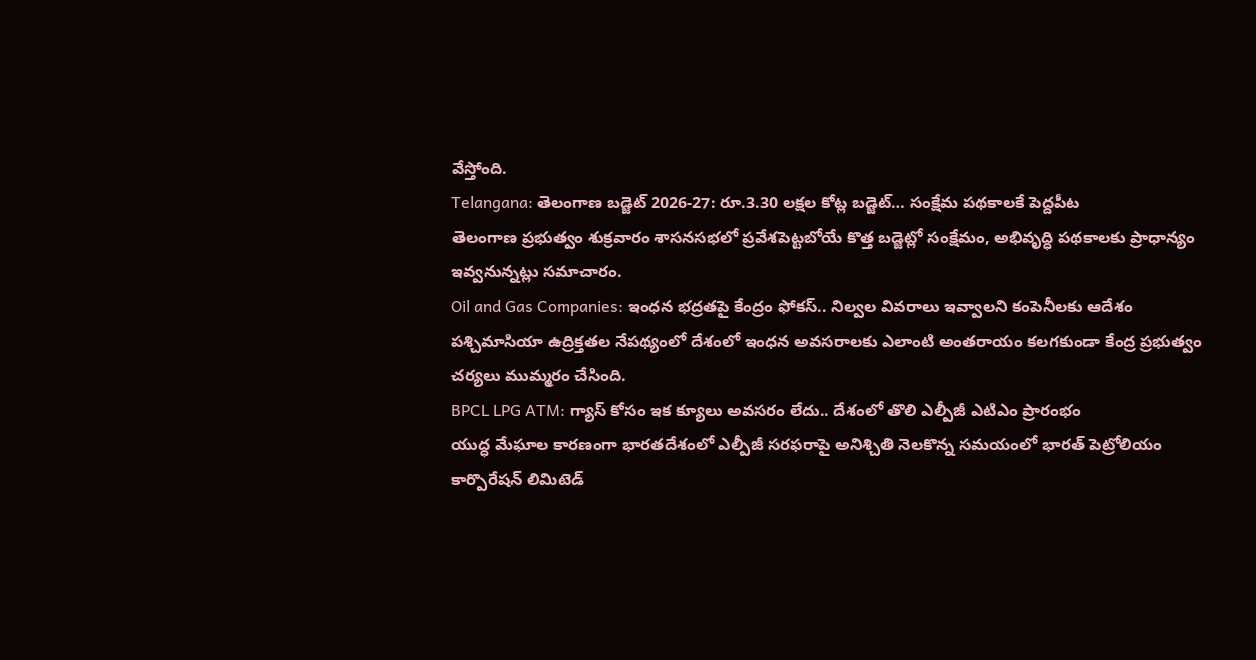వేస్తోంది.
Telangana: తెలంగాణ బడ్జెట్ 2026-27: రూ.3.30 లక్షల కోట్ల బడ్జెట్… సంక్షేమ పథకాలకే పెద్దపీట
తెలంగాణ ప్రభుత్వం శుక్రవారం శాసనసభలో ప్రవేశపెట్టబోయే కొత్త బడ్జెట్లో సంక్షేమం, అభివృద్ధి పథకాలకు ప్రాధాన్యం ఇవ్వనున్నట్లు సమాచారం.
Oil and Gas Companies: ఇంధన భద్రతపై కేంద్రం ఫోకస్.. నిల్వల వివరాలు ఇవ్వాలని కంపెనీలకు ఆదేశం
పశ్చిమాసియా ఉద్రిక్తతల నేపథ్యంలో దేశంలో ఇంధన అవసరాలకు ఎలాంటి అంతరాయం కలగకుండా కేంద్ర ప్రభుత్వం చర్యలు ముమ్మరం చేసింది.
BPCL LPG ATM: గ్యాస్ కోసం ఇక క్యూలు అవసరం లేదు.. దేశంలో తొలి ఎల్పీజీ ఎటిఎం ప్రారంభం
యుద్ధ మేఘాల కారణంగా భారతదేశంలో ఎల్పీజీ సరఫరాపై అనిశ్చితి నెలకొన్న సమయంలో భారత్ పెట్రోలియం కార్పొరేషన్ లిమిటెడ్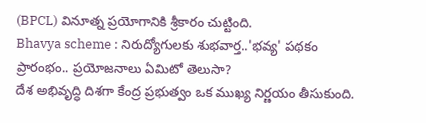(BPCL) వినూత్న ప్రయోగానికి శ్రీకారం చుట్టింది.
Bhavya scheme : నిరుద్యోగులకు శుభవార్త..'భవ్య' పథకం ప్రారంభం.. ప్రయోజనాలు ఏమిటో తెలుసా?
దేశ అభివృద్ధి దిశగా కేంద్ర ప్రభుత్వం ఒక ముఖ్య నిర్ణయం తీసుకుంది.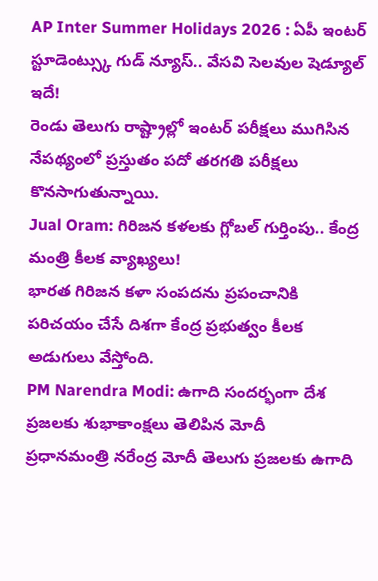AP Inter Summer Holidays 2026 : ఏపీ ఇంటర్ స్టూడెంట్స్కు గుడ్ న్యూస్.. వేసవి సెలవుల షెడ్యూల్ ఇదే!
రెండు తెలుగు రాష్ట్రాల్లో ఇంటర్ పరీక్షలు ముగిసిన నేపథ్యంలో ప్రస్తుతం పదో తరగతి పరీక్షలు కొనసాగుతున్నాయి.
Jual Oram: గిరిజన కళలకు గ్లోబల్ గుర్తింపు.. కేంద్ర మంత్రి కీలక వ్యాఖ్యలు!
భారత గిరిజన కళా సంపదను ప్రపంచానికి పరిచయం చేసే దిశగా కేంద్ర ప్రభుత్వం కీలక అడుగులు వేస్తోంది.
PM Narendra Modi: ఉగాది సందర్భంగా దేశ ప్రజలకు శుభాకాంక్షలు తెలిపిన మోదీ
ప్రధానమంత్రి నరేంద్ర మోదీ తెలుగు ప్రజలకు ఉగాది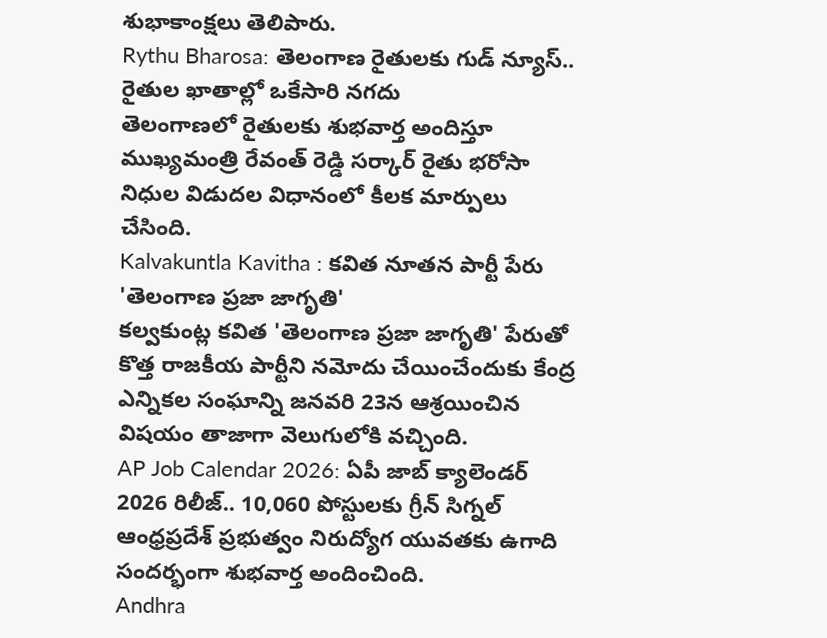శుభాకాంక్షలు తెలిపారు.
Rythu Bharosa: తెలంగాణ రైతులకు గుడ్ న్యూస్.. రైతుల ఖాతాల్లో ఒకేసారి నగదు
తెలంగాణలో రైతులకు శుభవార్త అందిస్తూ ముఖ్యమంత్రి రేవంత్ రెడ్డి సర్కార్ రైతు భరోసా నిధుల విడుదల విధానంలో కీలక మార్పులు చేసింది.
Kalvakuntla Kavitha : కవిత నూతన పార్టీ పేరు 'తెలంగాణ ప్రజా జాగృతి'
కల్వకుంట్ల కవిత 'తెలంగాణ ప్రజా జాగృతి' పేరుతో కొత్త రాజకీయ పార్టీని నమోదు చేయించేందుకు కేంద్ర ఎన్నికల సంఘాన్ని జనవరి 23న ఆశ్రయించిన విషయం తాజాగా వెలుగులోకి వచ్చింది.
AP Job Calendar 2026: ఏపీ జాబ్ క్యాలెండర్ 2026 రిలీజ్.. 10,060 పోస్టులకు గ్రీన్ సిగ్నల్
ఆంధ్రప్రదేశ్ ప్రభుత్వం నిరుద్యోగ యువతకు ఉగాది సందర్భంగా శుభవార్త అందించింది.
Andhra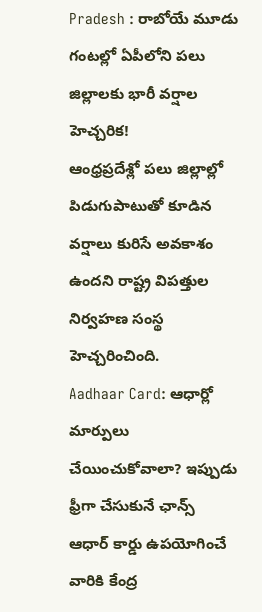Pradesh : రాబోయే మూడు గంటల్లో ఏపీలోని పలు జిల్లాలకు భారీ వర్షాల హెచ్చరిక!
ఆంధ్రప్రదేశ్లో పలు జిల్లాల్లో పిడుగుపాటుతో కూడిన వర్షాలు కురిసే అవకాశం ఉందని రాష్ట్ర విపత్తుల నిర్వహణ సంస్థ హెచ్చరించింది.
Aadhaar Card: ఆధార్లో మార్పులు చేయించుకోవాలా? ఇప్పుడు ఫ్రీగా చేసుకునే ఛాన్స్
ఆధార్ కార్డు ఉపయోగించే వారికి కేంద్ర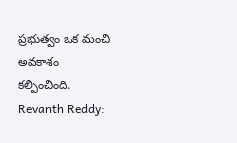ప్రభుత్వం ఒక మంచి అవకాశం కల్పించింది.
Revanth Reddy: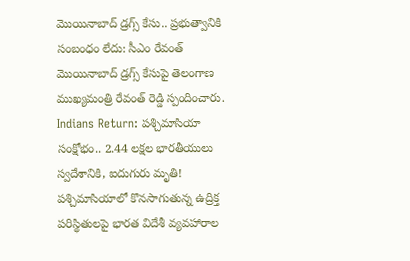మొయినాబాద్ డ్రగ్స్ కేసు.. ప్రభుత్వానికి సంబంధం లేదు: సీఎం రేవంత్
మొయినాబాద్ డ్రగ్స్ కేసుపై తెలంగాణ ముఖ్యమంత్రి రేవంత్ రెడ్డి స్పందించారు.
Indians Return: పశ్చిమాసియా సంక్షోభం.. 2.44 లక్షల భారతీయులు స్వదేశానికి, ఐదుగురు మృతి!
పశ్చిమాసియాలో కొనసాగుతున్న ఉద్రిక్త పరిస్థితులపై భారత విదేశీ వ్యవహారాల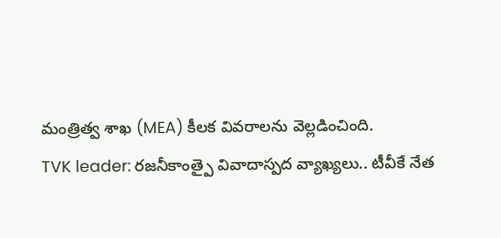మంత్రిత్వ శాఖ (MEA) కీలక వివరాలను వెల్లడించింది.
TVK leader: రజనీకాంత్పై వివాదాస్పద వ్యాఖ్యలు.. టీవీకే నేత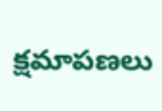క్షమాపణలు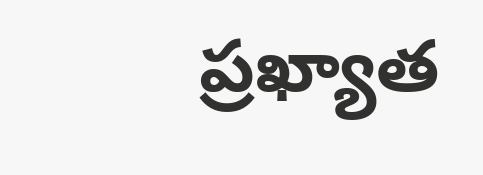ప్రఖ్యాత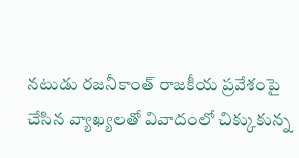నటుడు రజనీకాంత్ రాజకీయ ప్రవేశంపై చేసిన వ్యాఖ్యలతో వివాదంలో చిక్కుకున్న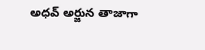అధవ్ అర్జున తాజాగా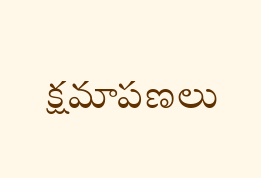క్షమాపణలు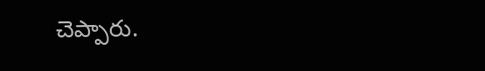చెప్పారు.